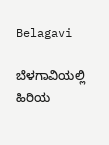Belagavi

ಬೆಳಗಾವಿಯಲ್ಲಿ ಹಿರಿಯ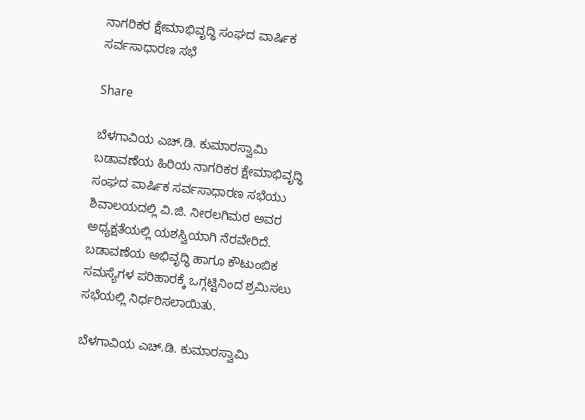ನಾಗರಿಕರ ಕ್ಷೇಮಾಭಿವೃದ್ಧಿ ಸಂಘದ ವಾರ್ಷಿಕ ಸರ್ವಸಾಧಾರಣ ಸಭೆ

Share

ಬೆಳಗಾವಿಯ ಎಚ್.ಡಿ. ಕುಮಾರಸ್ವಾಮಿ ಬಡಾವಣೆಯ ಹಿರಿಯ ನಾಗರಿಕರ ಕ್ಷೇಮಾಭಿವೃದ್ಧಿ ಸಂಘದ ವಾರ್ಷಿಕ ಸರ್ವಸಾಧಾರಣ ಸಭೆಯು ಶಿವಾಲಯದಲ್ಲಿ ವಿ.ಜಿ. ನೀರಲಗಿಮಠ ಅವರ ಅಧ್ಯಕ್ಷತೆಯಲ್ಲಿ ಯಶಸ್ವಿಯಾಗಿ ನೆರವೇರಿದೆ. ಬಡಾವಣೆಯ ಅಭಿವೃದ್ಧಿ ಹಾಗೂ ಕೌಟುಂಬಿಕ ಸಮಸ್ಯೆಗಳ ಪರಿಹಾರಕ್ಕೆ ಒಗ್ಗಟ್ಟಿನಿಂದ ಶ್ರಮಿಸಲು ಸಭೆಯಲ್ಲಿ ನಿರ್ಧರಿಸಲಾಯಿತು.

ಬೆಳಗಾವಿಯ ಎಚ್.ಡಿ. ಕುಮಾರಸ್ವಾಮಿ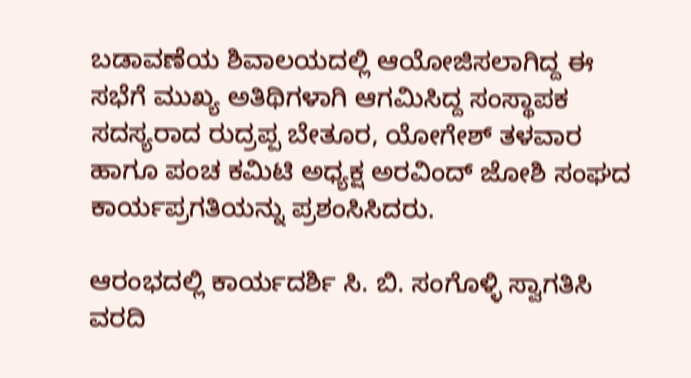ಬಡಾವಣೆಯ ಶಿವಾಲಯದಲ್ಲಿ ಆಯೋಜಿಸಲಾಗಿದ್ದ ಈ ಸಭೆಗೆ ಮುಖ್ಯ ಅತಿಥಿಗಳಾಗಿ ಆಗಮಿಸಿದ್ದ ಸಂಸ್ಥಾಪಕ ಸದಸ್ಯರಾದ ರುದ್ರಪ್ಪ ಬೇತೂರ, ಯೋಗೇಶ್ ತಳವಾರ ಹಾಗೂ ಪಂಚ ಕಮಿಟಿ ಅಧ್ಯಕ್ಷ ಅರವಿಂದ್ ಜೋಶಿ ಸಂಘದ ಕಾರ್ಯಪ್ರಗತಿಯನ್ನು ಪ್ರಶಂಸಿಸಿದರು.

ಆರಂಭದಲ್ಲಿ ಕಾರ್ಯದರ್ಶಿ ಸಿ. ಬಿ. ಸಂಗೊಳ್ಳಿ ಸ್ವಾಗತಿಸಿ ವರದಿ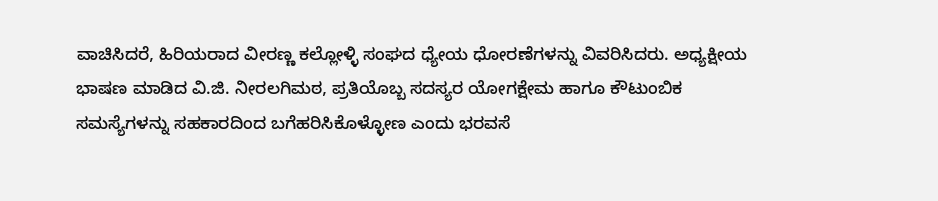ವಾಚಿಸಿದರೆ, ಹಿರಿಯರಾದ ವೀರಣ್ಣ ಕಲ್ಲೋಳ್ಳಿ ಸಂಘದ ಧ್ಯೇಯ ಧೋರಣೆಗಳನ್ನು ವಿವರಿಸಿದರು. ಅಧ್ಯಕ್ಷೀಯ ಭಾಷಣ ಮಾಡಿದ ವಿ.ಜಿ. ನೀರಲಗಿಮಠ, ಪ್ರತಿಯೊಬ್ಬ ಸದಸ್ಯರ ಯೋಗಕ್ಷೇಮ ಹಾಗೂ ಕೌಟುಂಬಿಕ ಸಮಸ್ಯೆಗಳನ್ನು ಸಹಕಾರದಿಂದ ಬಗೆಹರಿಸಿಕೊಳ್ಳೋಣ ಎಂದು ಭರವಸೆ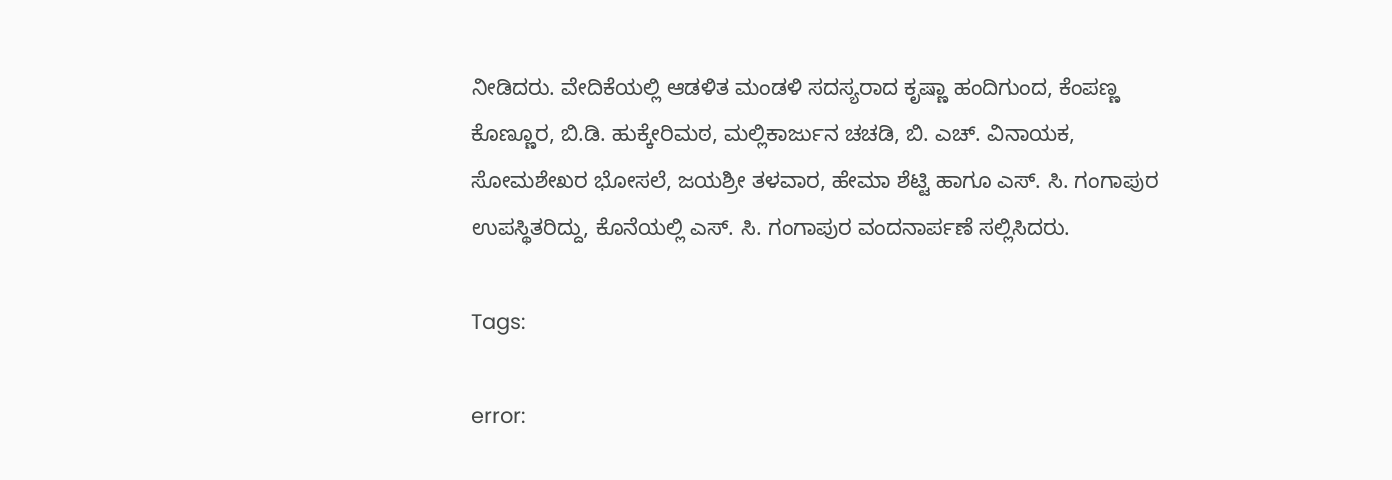ನೀಡಿದರು. ವೇದಿಕೆಯಲ್ಲಿ ಆಡಳಿತ ಮಂಡಳಿ ಸದಸ್ಯರಾದ ಕೃಷ್ಣಾ ಹಂದಿಗುಂದ, ಕೆಂಪಣ್ಣ ಕೊಣ್ಣೂರ, ಬಿ.ಡಿ. ಹುಕ್ಕೇರಿಮಠ, ಮಲ್ಲಿಕಾರ್ಜುನ ಚಚಡಿ, ಬಿ. ಎಚ್. ವಿನಾಯಕ, ಸೋಮಶೇಖರ ಭೋಸಲೆ, ಜಯಶ್ರೀ ತಳವಾರ, ಹೇಮಾ ಶೆಟ್ಟಿ ಹಾಗೂ ಎಸ್. ಸಿ. ಗಂಗಾಪುರ ಉಪಸ್ಥಿತರಿದ್ದು, ಕೊನೆಯಲ್ಲಿ ಎಸ್. ಸಿ. ಗಂಗಾಪುರ ವಂದನಾರ್ಪಣೆ ಸಲ್ಲಿಸಿದರು.

Tags:

error: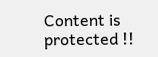Content is protected !!